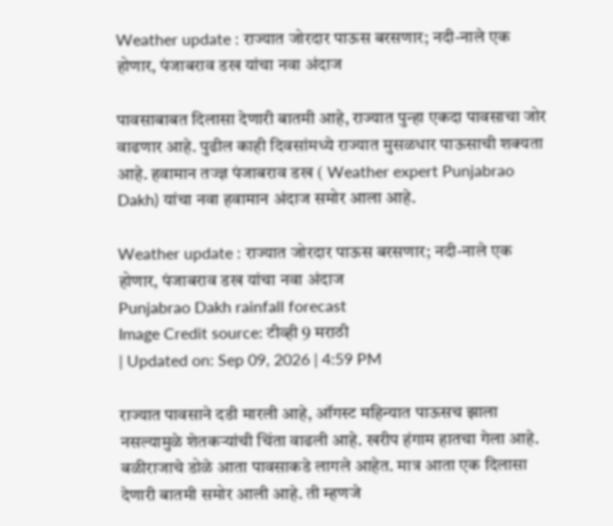Weather update : राज्यात जोरदार पाऊस बरसणार; नदी-नाले एक होणार, पंजाबराव डख यांचा नवा अंदाज

पावसाबाबत दिलासा देणारी बातमी आहे, राज्यात पुन्हा एकदा पावसाचा जोर वाढणार आहे. पुढील काही दिवसांमध्ये राज्यात मुसळधार पाऊसाची शक्यता आहे. हवामान तज्ज्ञ पंजाबराव डख ( Weather expert Punjabrao Dakh) यांचा नवा हवामान अंदाज समोर आला आहे.

Weather update : राज्यात जोरदार पाऊस बरसणार; नदी-नाले एक होणार, पंजाबराव डख यांचा नवा अंदाज
Punjabrao Dakh rainfall forecast
Image Credit source: टीव्ही 9 मराठी
| Updated on: Sep 09, 2026 | 4:59 PM

राज्यात पावसाने दडी मारली आहे, ऑगस्ट महिन्यात पाऊसच झाला नसल्यामुळे शेतकऱ्यांची चिंता वाढली आहे. खरीप हंगाम हातचा गेला आहे. बळीराजाचे डोळे आता पावसाकडे लागले आहेत. मात्र आता एक दिलासा देणारी बातमी समोर आली आहे. ती म्हणजे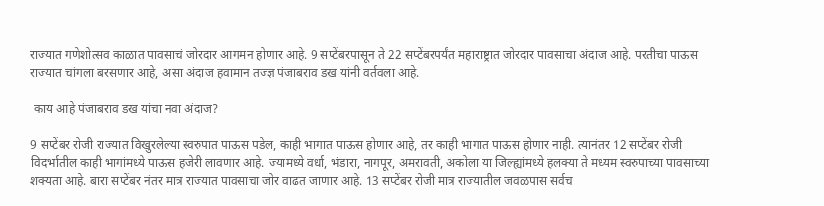राज्यात गणेशोत्सव काळात पावसाचं जोरदार आगमन होणार आहे. 9 सप्टेंबरपासून ते 22 सप्टेंबरपर्यंत महाराष्ट्रात जोरदार पावसाचा अंदाज आहे. परतीचा पाऊस राज्यात चांगला बरसणार आहे, असा अंदाज हवामान तज्ज्ञ पंजाबराव डख यांनी वर्तवला आहे.

 काय आहे पंजाबराव डख यांचा नवा अंदाज?

9 सप्टेंबर रोजी राज्यात विखुरलेल्या स्वरुपात पाऊस पडेल, काही भागात पाऊस होणार आहे, तर काही भागात पाऊस होणार नाही. त्यानंतर 12 सप्टेंबर रोजी विदर्भातील काही भागांमध्ये पाऊस हजेरी लावणार आहे. ज्यामध्ये वर्धा, भंडारा, नागपूर, अमरावती, अकोला या जिल्ह्यांमध्ये हलक्या ते मध्यम स्वरुपाच्या पावसाच्या शक्यता आहे. बारा सप्टेंबर नंतर मात्र राज्यात पावसाचा जोर वाढत जाणार आहे. 13 सप्टेंबर रोजी मात्र राज्यातील जवळपास सर्वच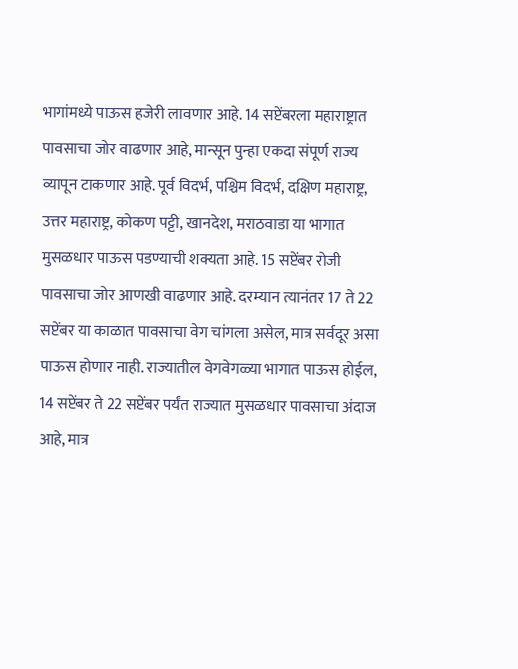भागांमध्ये पाऊस हजेरी लावणार आहे. 14 सप्टेंबरला महाराष्ट्रात पावसाचा जोर वाढणार आहे, मान्सून पुन्हा एकदा संपूर्ण राज्य व्यापून टाकणार आहे. पूर्व विदर्भ, पश्चिम विदर्भ, दक्षिण महाराष्ट्र, उत्तर महाराष्ट्र, कोकण पट्टी, खानदेश, मराठवाडा या भागात मुसळधार पाऊस पडण्याची शक्यता आहे. 15 सप्टेंबर रोजी पावसाचा जोर आणखी वाढणार आहे. दरम्यान त्यानंतर 17 ते 22 सप्टेंबर या काळात पावसाचा वेग चांगला असेल, मात्र सर्वदूर असा पाऊस होणार नाही. राज्यातील वेगवेगळ्या भागात पाऊस होईल, 14 सप्टेंबर ते 22 सप्टेंबर पर्यंत राज्यात मुसळधार पावसाचा अंदाज आहे, मात्र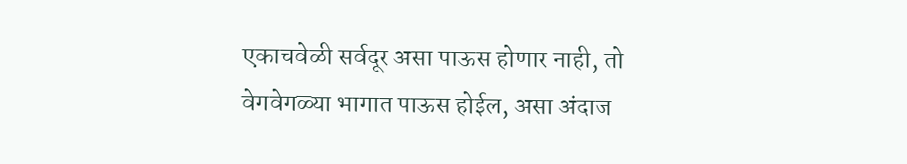एकाचवेळी सर्वदूर असा पाऊस होणार नाही, तो वेगवेगळ्या भागात पाऊस होईल, असा अंदाज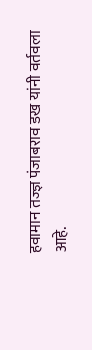हवामान तज्ज्ञ पंजाबराव डख यांनी वर्तवला आहे.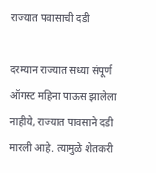राज्यात पवासाची दडी

दरम्यान राज्यात सध्या संपूर्ण ऑगस्ट महिना पाऊस झालेला नाहीये, राज्यात पावसाने दडी मारली आहे. त्यामुळे शेतकरी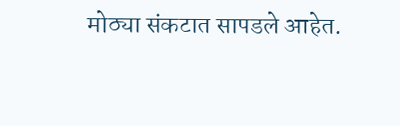मोठ्या संकटात सापडले आहेत.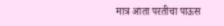मात्र आता परतीचा पाऊस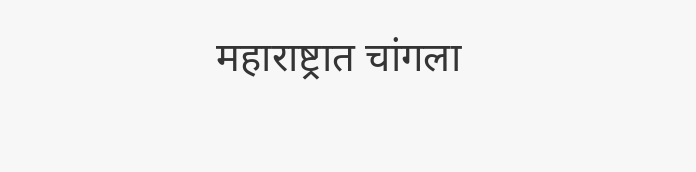महाराष्ट्रात चांगला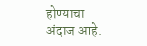होण्याचा अंदाज आहे.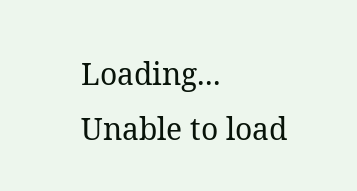Loading...
Unable to load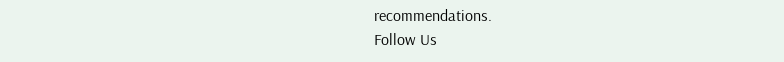recommendations.
Follow Us